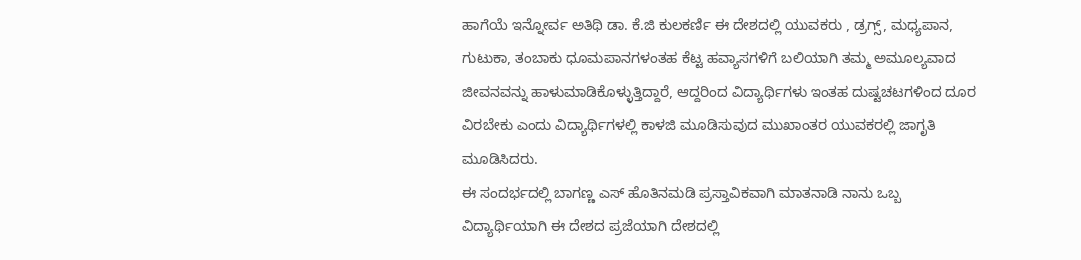ಹಾಗೆಯೆ ಇನ್ನೋರ್ವ ಅತಿಥಿ ಡಾ. ಕೆ.ಜಿ ಕುಲಕರ್ಣಿ ಈ ದೇಶದಲ್ಲಿ ಯುವಕರು , ಡ್ರಗ್ಸ್, ಮಧ್ಯಪಾನ, ಗುಟುಕಾ, ತಂಬಾಕು ಧೂಮಪಾನಗಳಂತಹ ಕೆಟ್ಟ ಹವ್ಯಾಸಗಳಿಗೆ ಬಲಿಯಾಗಿ ತಮ್ಮ ಅಮೂಲ್ಯವಾದ ಜೀವನವನ್ನು ಹಾಳುಮಾಡಿಕೊಳ್ಳುತ್ತಿದ್ದಾರೆ, ಆದ್ದರಿಂದ ವಿದ್ಯಾರ್ಥಿಗಳು ಇಂತಹ ದುಷ್ಟಚಟಗಳಿಂದ ದೂರ ವಿರಬೇಕು ಎಂದು ವಿದ್ಯಾರ್ಥಿಗಳಲ್ಲಿ ಕಾಳಜಿ ಮೂಡಿಸುವುದ ಮುಖಾಂತರ ಯುವಕರಲ್ಲಿ ಜಾಗೃತಿ ಮೂಡಿಸಿದರು.
ಈ ಸಂದರ್ಭದಲ್ಲಿ ಬಾಗಣ್ಣ ಎಸ್ ಹೊತಿನಮಡಿ ಪ್ರಸ್ತಾವಿಕವಾಗಿ ಮಾತನಾಡಿ ನಾನು ಒಬ್ಬ ವಿದ್ಯಾರ್ಥಿಯಾಗಿ ಈ ದೇಶದ ಪ್ರಜೆಯಾಗಿ ದೇಶದಲ್ಲಿ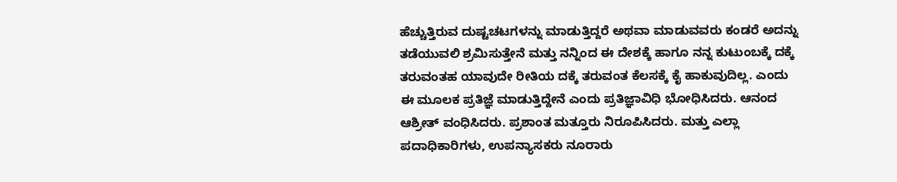ಹೆಚ್ಚುತ್ತಿರುವ ದುಷ್ಟಚಟಗಳನ್ನು ಮಾಡುತ್ತಿದ್ದರೆ ಅಥವಾ ಮಾಡುವವರು ಕಂಡರೆ ಅದನ್ನು ತಡೆಯುವಲಿ ಶ್ರಮಿಸುತ್ತೇನೆ ಮತ್ತು ನನ್ನಿಂದ ಈ ದೇಶಕ್ಕೆ ಹಾಗೂ ನನ್ನ ಕುಟುಂಬಕ್ಕೆ ದಕ್ಕೆ ತರುವಂತಹ ಯಾವುದೇ ರೀತಿಯ ದಕ್ಕೆ ತರುವಂತ ಕೆಲಸಕ್ಕೆ ಕೈ ಹಾಕುವುದಿಲ್ಲ. ಎಂದು ಈ ಮೂಲಕ ಪ್ರತಿಜ್ಞೆ ಮಾಡುತ್ತಿದ್ದೇನೆ ಎಂದು ಪ್ರತಿಜ್ಞಾವಿಧಿ ಭೋಧಿಸಿದರು. ಆನಂದ ಆಶ್ರೀತ್ ವಂಧಿಸಿದರು. ಪ್ರಶಾಂತ ಮತ್ತೂರು ನಿರೂಪಿಸಿದರು. ಮತ್ತು ಎಲ್ಲಾ ಪದಾಧಿಕಾರಿಗಳು, ಉಪನ್ಯಾಸಕರು ನೂರಾರು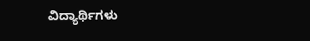ವಿದ್ಯಾರ್ಥಿಗಳು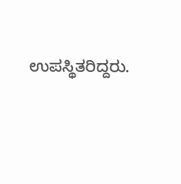ಉಪಸ್ಥಿತರಿದ್ದರು.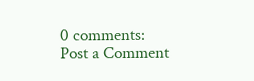0 comments:
Post a Comment